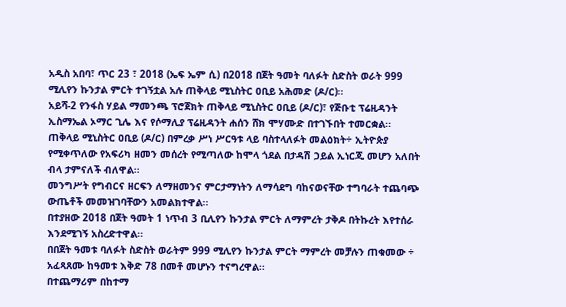አዲስ አበባ፣ ጥር 23 ፣ 2018 (ኤፍ ኤም ሲ) በ2018 በጀት ዓመት ባለፉት ስድስት ወራት 999 ሚሊየን ኩንታል ምርት ተገኝቷል አሉ ጠቅላይ ሚኒስትር ዐቢይ አሕመድ (ዶ/ር)፡፡
አይሻ-2 የንፋስ ሃይል ማመንጫ ፕሮጀክት ጠቅላይ ሚኒስትር ዐቢይ (ዶ/ር)፣ የጅቡቲ ፕሬዚዳንት ኢስማኤል ኦማር ጊሌ እና የሶማሊያ ፕሬዚዳንት ሐሰን ሸክ ሞሃሙድ በተገኙበት ተመርቋል፡፡
ጠቅላይ ሚኒስትር ዐቢይ (ዶ/ር) በምረቃ ሥነ ሥርዓቱ ላይ ባስተላለፉት መልዕክት÷ ኢትዮጵያ የሚቀጥለው የአፍሪካ ዘመን መሰረት የሚጣለው ከሞላ ጎደል በታዳሽ ኃይል ኢነርጂ መሆን አለበት ብላ ታምናለች ብለዋል፡፡
መንግሥት የግብርና ዘርፍን ለማዘመንና ምርታማነትን ለማሳደግ ባከናወናቸው ተግባራት ተጨባጭ ውጤቶች መመዝገባቸውን አመልክተዋል፡፡
በተያዘው 2018 በጀት ዓመት 1 ነጥብ 3 ቢሊየን ኩንታል ምርት ለማምረት ታቅዶ በትኩረት እየተሰራ እንደሚገኝ አስረድተዋል፡፡
በበጀት ዓመቱ ባለፉት ስድስት ወራትም 999 ሚሊየን ኩንታል ምርት ማምረት መቻሉን ጠቁመው ÷ አፈጻጸሙ ከዓመቱ እቅድ 78 በመቶ መሆኑን ተናግረዋል፡፡
በተጨማሪም በከተማ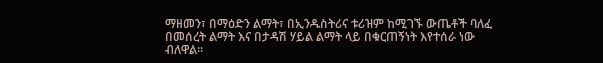ማዘመን፣ በማዕድን ልማት፣ በኢንዱስትሪና ቱሪዝም ከሚገኙ ውጤቶች ባለፈ በመሰረት ልማት እና በታዳሽ ሃይል ልማት ላይ በቁርጠኝነት እየተሰራ ነው ብለዋል፡፡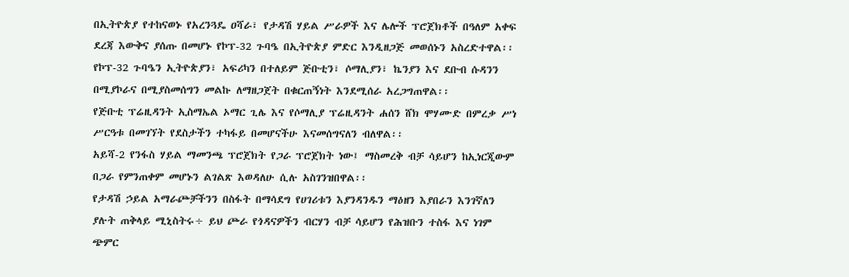በኢትዮጵያ የተከናወኑ የአረንጓዴ ዐሻራ፣ የታዳሽ ሃይል ሥራዎች እና ሌሎች ፕሮጀክቶች በዓለም አቀፍ ደረጃ እውቅና ያሰጡ በመሆኑ የኮፕ-32 ጉባዔ በኢትዮጵያ ምድር እንዲዘጋጅ መወሰኑን አስረድተዋል፡፡
የኮፕ-32 ጉባዔን ኢትዮጵያን፣ አፍሪካን በተለይም ጅቡቲን፣ ሶማሊያን፣ ኬንያን እና ደቡብ ሱዳንን በሚያኮራና በሚያስመሰግን መልኩ ለማዘጋጀት በቁርጠኝነት እንደሚሰራ አረጋግጠዋል፡፡
የጅቡቲ ፕሬዚዳንት ኢስማኤል ኦማር ጊሌ እና የሶማሊያ ፕሬዚዳንት ሐሰን ሸክ ሞሃሙድ በምረቃ ሥነ ሥርዓቱ በመገኘት የደስታችን ተካፋይ በመሆናችሁ እናመሰግናለን ብለዋል፡፡
አይሻ-2 የንፋስ ሃይል ማመንጫ ፕሮጀክት የጋራ ፕሮጀክት ነው፤ ማስመረቅ ብቻ ሳይሆን ከኢነርጂውም በጋራ የምንጠቀም መሆኑን ልገልጽ እወዳለሁ ሲሉ አስገንዝበዋል፡፡
የታዳሽ ኃይል አማራጮቻችንን በስፋት በማሳደግ የሀገሪቱን እያንዳንዱን ማዕዘን እያበራን እንገኛለን ያሉት ጠቅላይ ሚኒስትሩ÷ ይህ ጮራ የጎዳናዎችን ብርሃን ብቻ ሳይሆን የሕዝቡን ተስፋ እና ነገም ጭምር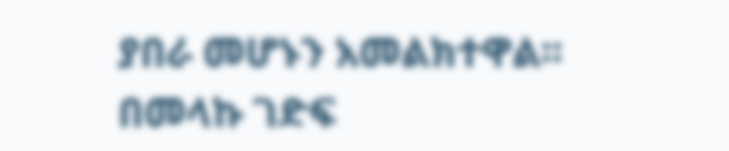ያበራ መሆኑን አመልክተዋል፡፡
በመላኩ ገድፍ